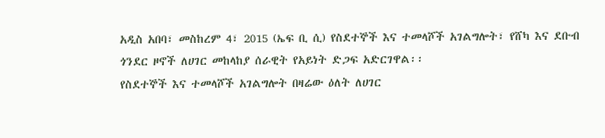አዲስ አበባ፣ መስከረም 4፣ 2015 (ኤፍ ቢ ሲ) የስደተኞች እና ተመላሾች አገልግሎት፣ የሸካ እና ደቡብ ጎንደር ዞኖች ለሀገር መከላከያ ሰራዊት የአይነት ድጋፍ አድርገዋል፡፡
የስደተኞች እና ተመላሾች አገልግሎት በዛሬው ዕለት ለሀገር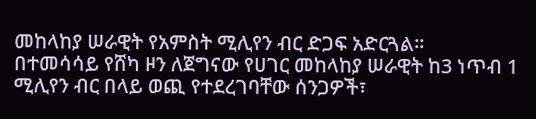መከላከያ ሠራዊት የአምስት ሚሊየን ብር ድጋፍ አድርጓል፡፡
በተመሳሳይ የሸካ ዞን ለጀግናው የሀገር መከላከያ ሠራዊት ከ3 ነጥብ 1 ሚሊየን ብር በላይ ወጪ የተደረገባቸው ሰንጋዎች፣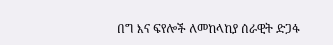በግ እና ፍየሎች ለመከላከያ ሰራዊት ድጋፋ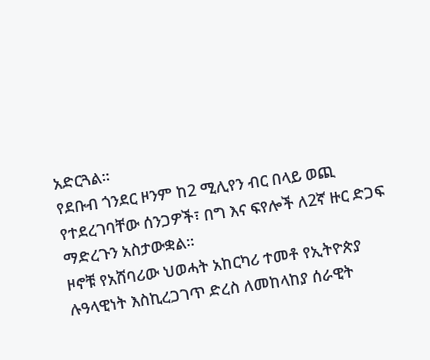አድርጓል፡፡
የደቡብ ጎንደር ዞንም ከ2 ሚሊየን ብር በላይ ወጪ የተደረገባቸው ሰንጋዎች፣ በግ እና ፍየሎች ለ2ኛ ዙር ድጋፍ ማድረጉን አስታውቋል፡፡
ዞኖቹ የአሸባሪው ህወሓት አከርካሪ ተመቶ የኢትዮጵያ ሉዓላዊነት እስኪረጋገጥ ድረስ ለመከላከያ ሰራዊት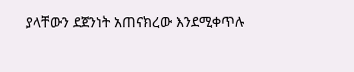ያላቸውን ደጀንነት አጠናክረው እንደሚቀጥሉ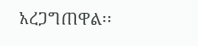አረጋግጠዋል፡፡